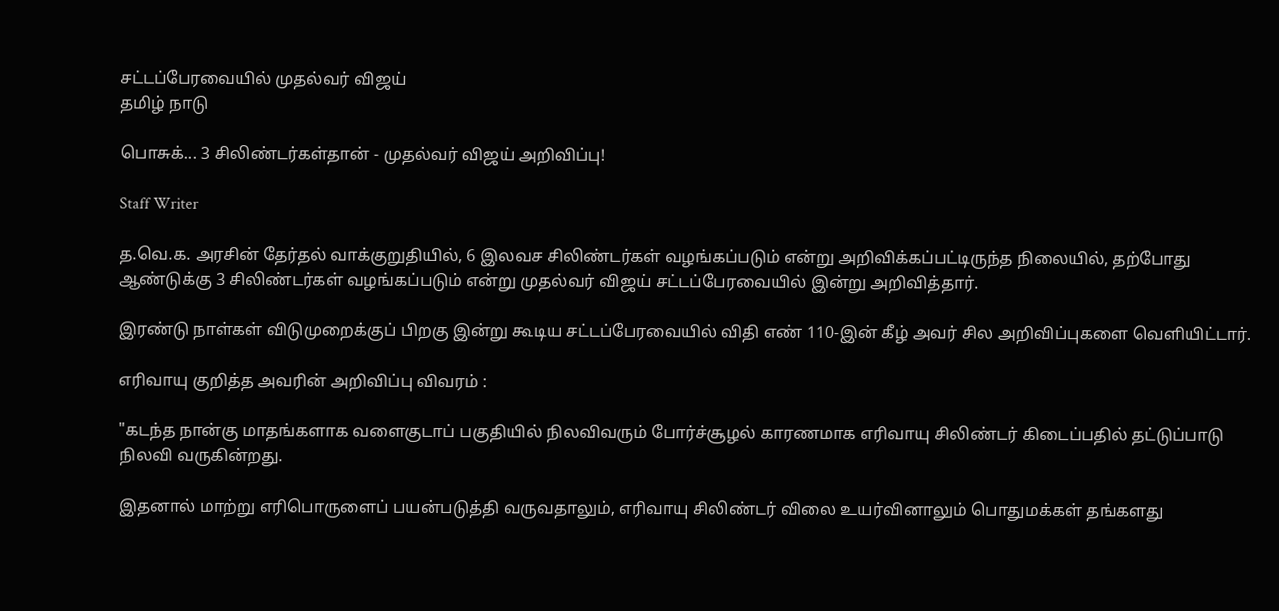சட்டப்பேரவையில் முதல்வர் விஜய்
தமிழ் நாடு

பொசுக்... 3 சிலிண்டர்கள்தான் - முதல்வர் விஜய் அறிவிப்பு!

Staff Writer

த.வெ.க. அரசின் தேர்தல் வாக்குறுதியில், 6 இலவச சிலிண்டர்கள் வழங்கப்படும் என்று அறிவிக்கப்பட்டிருந்த நிலையில், தற்போது ஆண்டுக்கு 3 சிலிண்டர்கள் வழங்கப்படும் என்று முதல்வர் விஜய் சட்டப்பேரவையில் இன்று அறிவித்தார்.

இரண்டு நாள்கள் விடுமுறைக்குப் பிறகு இன்று கூடிய சட்டப்பேரவையில் விதி எண் 110-இன் கீழ் அவர் சில அறிவிப்புகளை வெளியிட்டார்.

எரிவாயு குறித்த அவரின் அறிவிப்பு விவரம் :

"கடந்த நான்கு மாதங்களாக வளைகுடாப் பகுதியில் நிலவிவரும் போர்ச்சூழல் காரணமாக எரிவாயு சிலிண்டர் கிடைப்பதில் தட்டுப்பாடு நிலவி வருகின்றது.

இதனால் மாற்று எரிபொருளைப் பயன்படுத்தி வருவதாலும், எரிவாயு சிலிண்டர் விலை உயர்வினாலும் பொதுமக்கள் தங்களது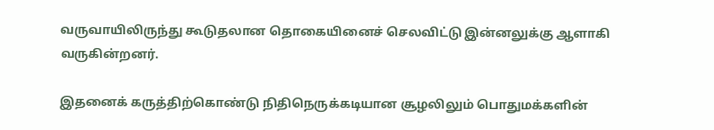வருவாயிலிருந்து கூடுதலான தொகையினைச் செலவிட்டு இன்னலுக்கு ஆளாகி வருகின்றனர்.

இதனைக் கருத்திற்கொண்டு நிதிநெருக்கடியான சூழலிலும் பொதுமக்களின்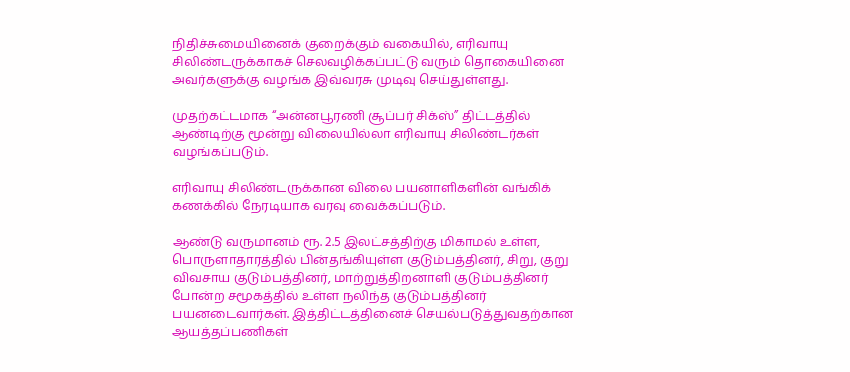நிதிச்சுமையினைக் குறைக்கும் வகையில், எரிவாயு சிலிண்டருக்காகச் செலவழிக்கப்பட்டு வரும் தொகையினை அவர்களுக்கு வழங்க இவ்வரசு முடிவு செய்துள்ளது.

முதற்கட்டமாக “அன்னபூரணி சூப்பர் சிக்ஸ்” திட்டத்தில் ஆண்டிற்கு மூன்று விலையில்லா எரிவாயு சிலிண்டர்கள் வழங்கப்படும்.

எரிவாயு சிலிண்டருக்கான விலை பயனாளிகளின் வங்கிக் கணக்கில் நேரடியாக வரவு வைக்கப்படும்.

ஆண்டு வருமானம் ரூ. 2.5 இலட்சத்திற்கு மிகாமல் உள்ள, பொருளாதாரத்தில் பின்தங்கியுள்ள குடும்பத்தினர், சிறு, குறு விவசாய குடும்பத்தினர், மாற்றுத்திறனாளி குடும்பத்தினர் போன்ற சமூகத்தில் உள்ள நலிந்த குடும்பத்தினர் பயனடைவார்கள். இத்திட்டத்தினைச் செயல்படுத்துவதற்கான ஆயத்தப்பணிகள்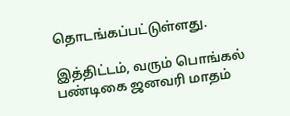தொடங்கப்பட்டுள்ளது.

இத்திட்டம், வரும் பொங்கல் பண்டிகை ஜனவரி மாதம்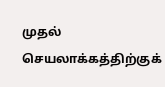முதல் செயலாக்கத்திற்குக்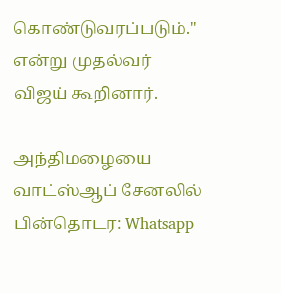கொண்டுவரப்படும்." என்று முதல்வர் விஜய் கூறினார்.

அந்திமழையை வாட்ஸ்ஆப் சேனலில் பின்தொடர: Whatsapp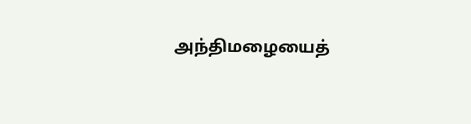அந்திமழையைத்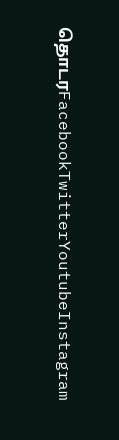தொடரFacebookTwitterYoutubeInstagram